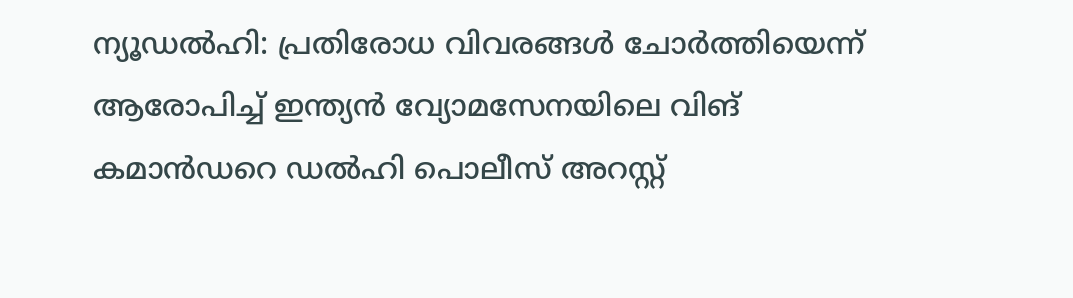ന്യൂഡൽഹി: പ്രതിരോധ വിവരങ്ങൾ ചോർത്തിയെന്ന് ആരോപിച്ച് ഇന്ത്യൻ വ്യോമസേനയിലെ വിങ് കമാൻഡറെ ഡൽഹി പൊലീസ് അറസ്റ്റ്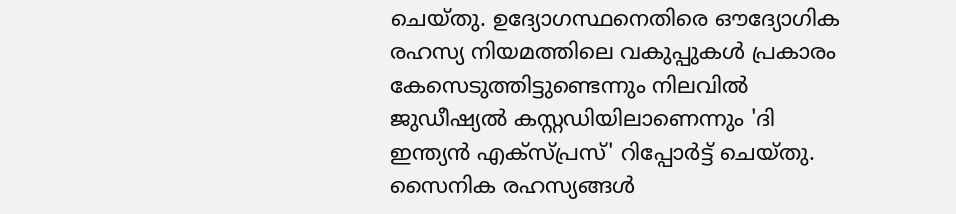ചെയ്തു. ഉദ്യോഗസ്ഥനെതിരെ ഔദ്യോഗിക രഹസ്യ നിയമത്തിലെ വകുപ്പുകൾ പ്രകാരം കേസെടുത്തിട്ടുണ്ടെന്നും നിലവിൽ ജുഡീഷ്യൽ കസ്റ്റഡിയിലാണെന്നും 'ദി ഇന്ത്യൻ എക്സ്പ്രസ്' റിപ്പോർട്ട് ചെയ്തു.
സൈനിക രഹസ്യങ്ങൾ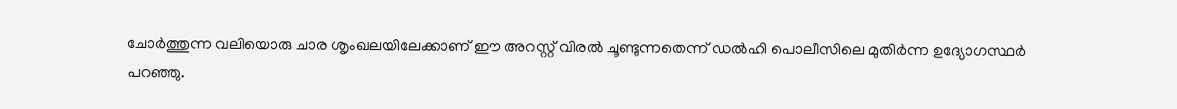ചോർത്തുന്ന വലിയൊരു ചാര ശൃംഖലയിലേക്കാണ് ഈ അറസ്റ്റ് വിരൽ ചൂണ്ടുന്നതെന്ന് ഡൽഹി പൊലീസിലെ മുതിർന്ന ഉദ്യോഗസ്ഥർ പറഞ്ഞു.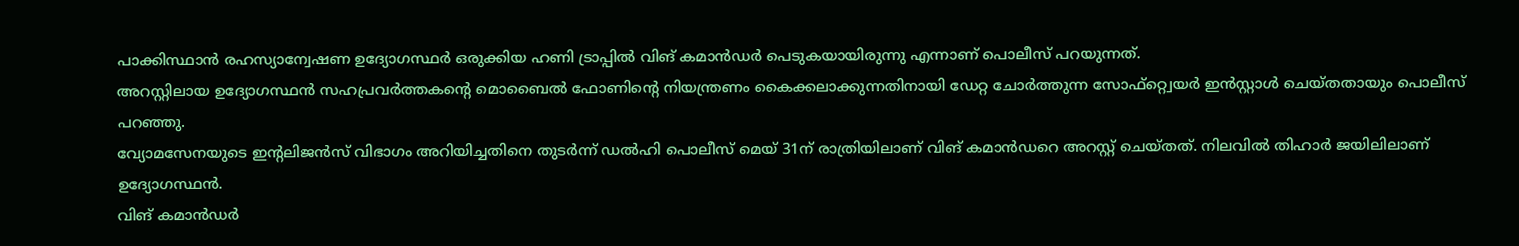പാക്കിസ്ഥാൻ രഹസ്യാന്വേഷണ ഉദ്യോഗസ്ഥർ ഒരുക്കിയ ഹണി ട്രാപ്പിൽ വിങ് കമാൻഡർ പെടുകയായിരുന്നു എന്നാണ് പൊലീസ് പറയുന്നത്.
അറസ്റ്റിലായ ഉദ്യോഗസ്ഥൻ സഹപ്രവർത്തകന്റെ മൊബൈൽ ഫോണിന്റെ നിയന്ത്രണം കൈക്കലാക്കുന്നതിനായി ഡേറ്റ ചോർത്തുന്ന സോഫ്റ്റ്വെയർ ഇൻസ്റ്റാൾ ചെയ്തതായും പൊലീസ് പറഞ്ഞു.
വ്യോമസേനയുടെ ഇന്റലിജൻസ് വിഭാഗം അറിയിച്ചതിനെ തുടർന്ന് ഡൽഹി പൊലീസ് മെയ് 31ന് രാത്രിയിലാണ് വിങ് കമാൻഡറെ അറസ്റ്റ് ചെയ്തത്. നിലവിൽ തിഹാർ ജയിലിലാണ് ഉദ്യോഗസ്ഥൻ.
വിങ് കമാൻഡർ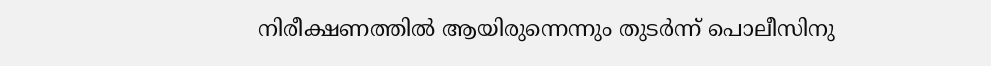നിരീക്ഷണത്തിൽ ആയിരുന്നെന്നും തുടർന്ന് പൊലീസിനു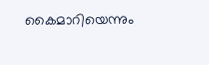കൈമാറിയെന്നും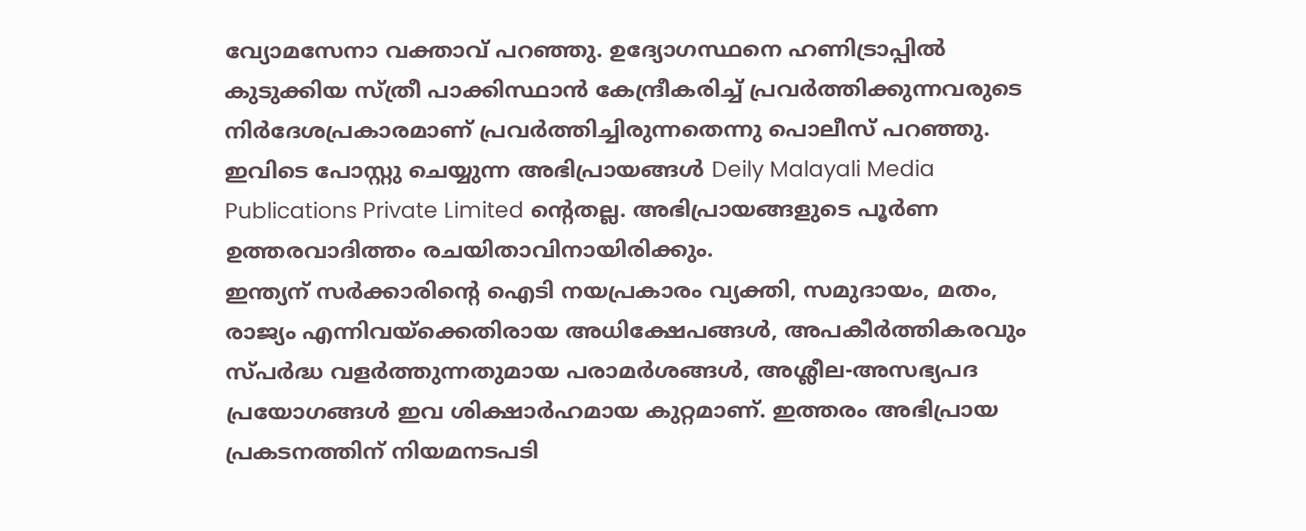വ്യോമസേനാ വക്താവ് പറഞ്ഞു. ഉദ്യോഗസ്ഥനെ ഹണിട്രാപ്പിൽ കുടുക്കിയ സ്ത്രീ പാക്കിസ്ഥാൻ കേന്ദ്രീകരിച്ച് പ്രവർത്തിക്കുന്നവരുടെ നിർദേശപ്രകാരമാണ് പ്രവർത്തിച്ചിരുന്നതെന്നു പൊലീസ് പറഞ്ഞു.
ഇവിടെ പോസ്റ്റു ചെയ്യുന്ന അഭിപ്രായങ്ങൾ Deily Malayali Media Publications Private Limited ന്റെതല്ല. അഭിപ്രായങ്ങളുടെ പൂർണ ഉത്തരവാദിത്തം രചയിതാവിനായിരിക്കും.
ഇന്ത്യന് സർക്കാരിന്റെ ഐടി നയപ്രകാരം വ്യക്തി, സമുദായം, മതം, രാജ്യം എന്നിവയ്ക്കെതിരായ അധിക്ഷേപങ്ങൾ, അപകീർത്തികരവും സ്പർദ്ധ വളർത്തുന്നതുമായ പരാമർശങ്ങൾ, അശ്ലീല-അസഭ്യപദ പ്രയോഗങ്ങൾ ഇവ ശിക്ഷാർഹമായ കുറ്റമാണ്. ഇത്തരം അഭിപ്രായ പ്രകടനത്തിന് നിയമനടപടി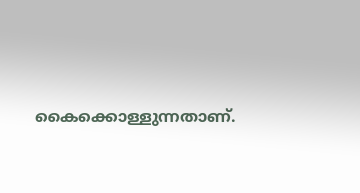കൈക്കൊള്ളുന്നതാണ്.